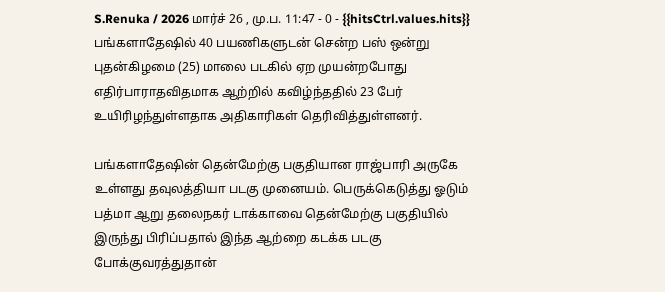S.Renuka / 2026 மார்ச் 26 , மு.ப. 11:47 - 0 - {{hitsCtrl.values.hits}}
பங்களாதேஷில் 40 பயணிகளுடன் சென்ற பஸ் ஒன்று புதன்கிழமை (25) மாலை படகில் ஏற முயன்றபோது எதிர்பாராதவிதமாக ஆற்றில் கவிழ்ந்ததில் 23 பேர் உயிரிழந்துள்ளதாக அதிகாரிகள் தெரிவித்துள்ளனர்.

பங்களாதேஷின் தென்மேற்கு பகுதியான ராஜ்பாரி அருகே உள்ளது தவுலத்தியா படகு முனையம். பெருக்கெடுத்து ஓடும் பத்மா ஆறு தலைநகர் டாக்காவை தென்மேற்கு பகுதியில் இருந்து பிரிப்பதால் இந்த ஆற்றை கடக்க படகு போக்குவரத்துதான்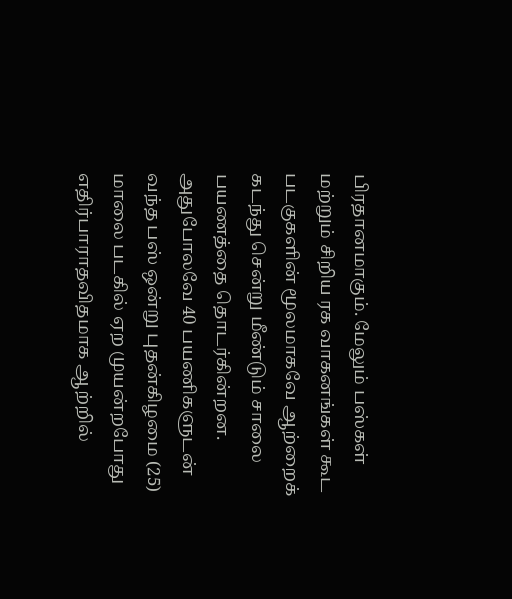பிரதானமாகும். மேலும் பஸ்கள் மற்றும் சிறிய ரக வாகனங்கள் கூட படகுகளின் மூலமாகவே ஆற்றைக் கடந்து சென்று மீண்டும் சாலை பயணத்தை தொடர்கின்றன.
அதுபோலவே 40 பயணிகளுடன் வந்த பஸ் ஒன்று புதன்கிழமை (25) மாலை படகில் ஏற முயன்றபோது எதிர்பாராதவிதமாக ஆற்றில்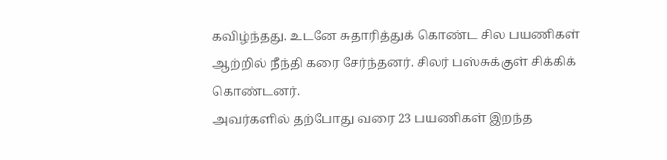கவிழ்ந்தது. உடனே சுதாரித்துக் கொண்ட சில பயணிகள் ஆற்றில் நீந்தி கரை சேர்ந்தனர். சிலர் பஸ்சுக்குள் சிக்கிக் கொண்டனர்.
அவர்களில் தற்போது வரை 23 பயணிகள் இறந்த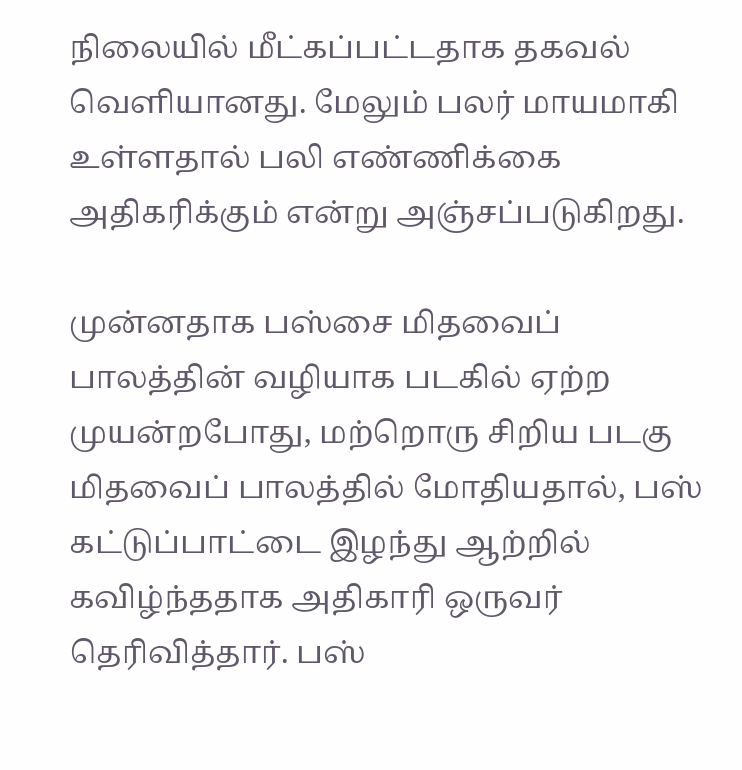நிலையில் மீட்கப்பட்டதாக தகவல் வெளியானது. மேலும் பலர் மாயமாகி உள்ளதால் பலி எண்ணிக்கை அதிகரிக்கும் என்று அஞ்சப்படுகிறது.

முன்னதாக பஸ்சை மிதவைப் பாலத்தின் வழியாக படகில் ஏற்ற முயன்றபோது, மற்றொரு சிறிய படகு மிதவைப் பாலத்தில் மோதியதால், பஸ் கட்டுப்பாட்டை இழந்து ஆற்றில் கவிழ்ந்ததாக அதிகாரி ஒருவர் தெரிவித்தார். பஸ்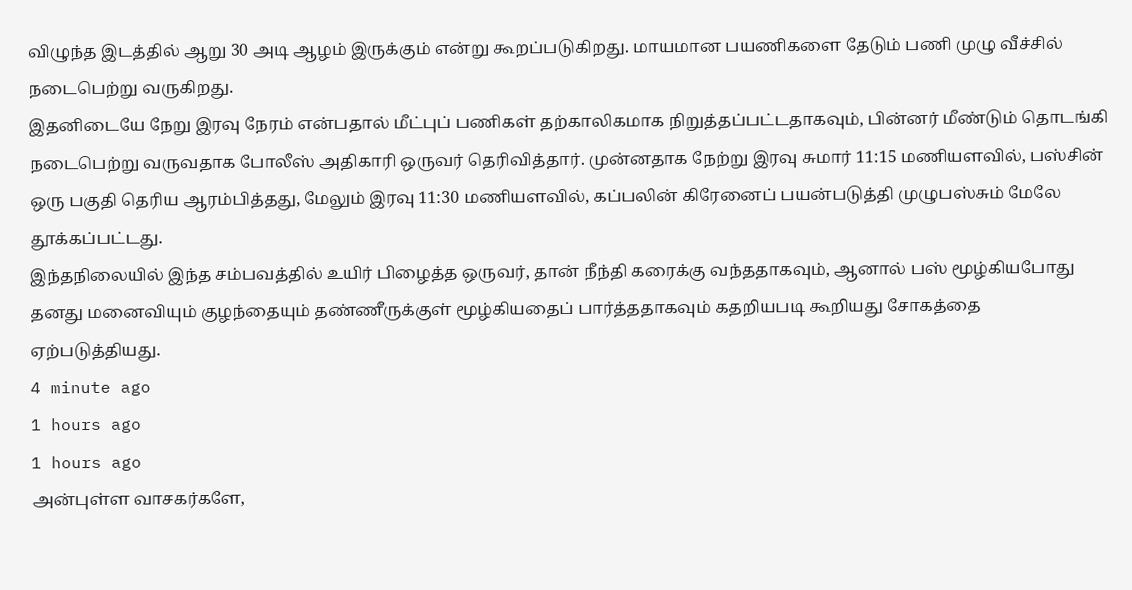விழுந்த இடத்தில் ஆறு 30 அடி ஆழம் இருக்கும் என்று கூறப்படுகிறது. மாயமான பயணிகளை தேடும் பணி முழு வீச்சில் நடைபெற்று வருகிறது.
இதனிடையே நேறு இரவு நேரம் என்பதால் மீட்புப் பணிகள் தற்காலிகமாக நிறுத்தப்பட்டதாகவும், பின்னர் மீண்டும் தொடங்கி நடைபெற்று வருவதாக போலீஸ் அதிகாரி ஒருவர் தெரிவித்தார். முன்னதாக நேற்று இரவு சுமார் 11:15 மணியளவில், பஸ்சின் ஒரு பகுதி தெரிய ஆரம்பித்தது, மேலும் இரவு 11:30 மணியளவில், கப்பலின் கிரேனைப் பயன்படுத்தி முழுபஸ்சும் மேலே தூக்கப்பட்டது.
இந்தநிலையில் இந்த சம்பவத்தில் உயிர் பிழைத்த ஒருவர், தான் நீந்தி கரைக்கு வந்ததாகவும், ஆனால் பஸ் மூழ்கியபோது தனது மனைவியும் குழந்தையும் தண்ணீருக்குள் மூழ்கியதைப் பார்த்ததாகவும் கதறியபடி கூறியது சோகத்தை ஏற்படுத்தியது.
4 minute ago
1 hours ago
1 hours ago
அன்புள்ள வாசகர்களே,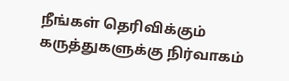நீங்கள் தெரிவிக்கும் கருத்துகளுக்கு நிர்வாகம்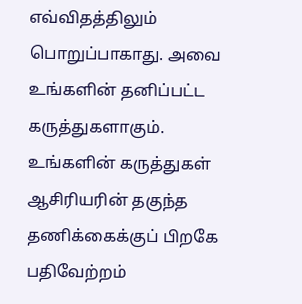எவ்விதத்திலும் பொறுப்பாகாது. அவை உங்களின் தனிப்பட்ட கருத்துகளாகும். உங்களின் கருத்துகள் ஆசிரியரின் தகுந்த தணிக்கைக்குப் பிறகே பதிவேற்றம்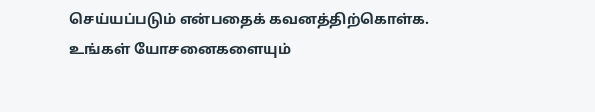செய்யப்படும் என்பதைக் கவனத்திற்கொள்க. உங்கள் யோசனைகளையும்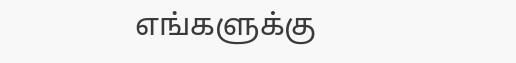எங்களுக்கு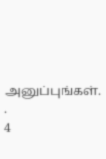அனுப்புங்கள். .
4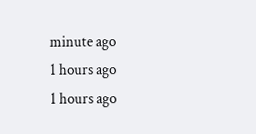minute ago
1 hours ago
1 hours ago